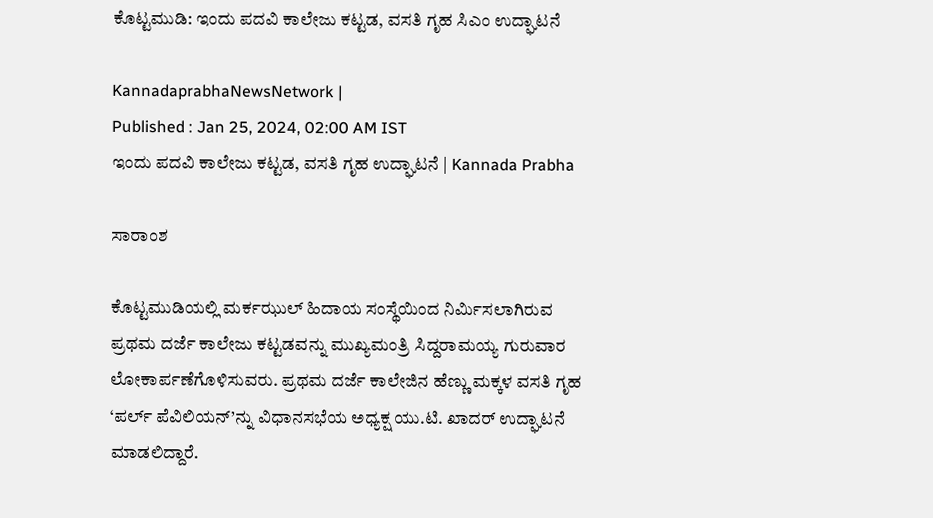ಕೊಟ್ಟಮುಡಿ: ಇಂದು ಪದವಿ ಕಾಲೇಜು ಕಟ್ಟಡ, ವಸತಿ ಗೃಹ ಸಿಎಂ ಉದ್ಘಾಟನೆ

KannadaprabhaNewsNetwork |
Published : Jan 25, 2024, 02:00 AM IST
ಇಂದು ಪದವಿ ಕಾಲೇಜು ಕಟ್ಟಡ, ವಸತಿ ಗೃಹ ಉದ್ಘಾಟನೆ | Kannada Prabha

ಸಾರಾಂಶ

ಕೊಟ್ಟಮುಡಿಯಲ್ಲಿ ಮರ್ಕಝುಲ್ ಹಿದಾಯ ಸಂಸ್ಥೆಯಿಂದ ನಿರ್ಮಿಸಲಾಗಿರುವ ಪ್ರಥಮ ದರ್ಜೆ ಕಾಲೇಜು ಕಟ್ಟಡವನ್ನು ಮುಖ್ಯಮಂತ್ರಿ ಸಿದ್ದರಾಮಯ್ಯ ಗುರುವಾರ ಲೋಕಾರ್ಪಣೆಗೊಳಿಸುವರು. ಪ್ರಥಮ ದರ್ಜೆ ಕಾಲೇಜಿನ ಹೆಣ್ಣು ಮಕ್ಕಳ ವಸತಿ ಗೃಹ ‘ಪರ್ಲ್ ಪೆವಿಲಿಯನ್’ನ್ನು ವಿಧಾನಸಭೆಯ ಅಧ್ಯಕ್ಷ ಯು.ಟಿ. ಖಾದರ್ ಉದ್ಘಾಟನೆ ಮಾಡಲಿದ್ದಾರೆ.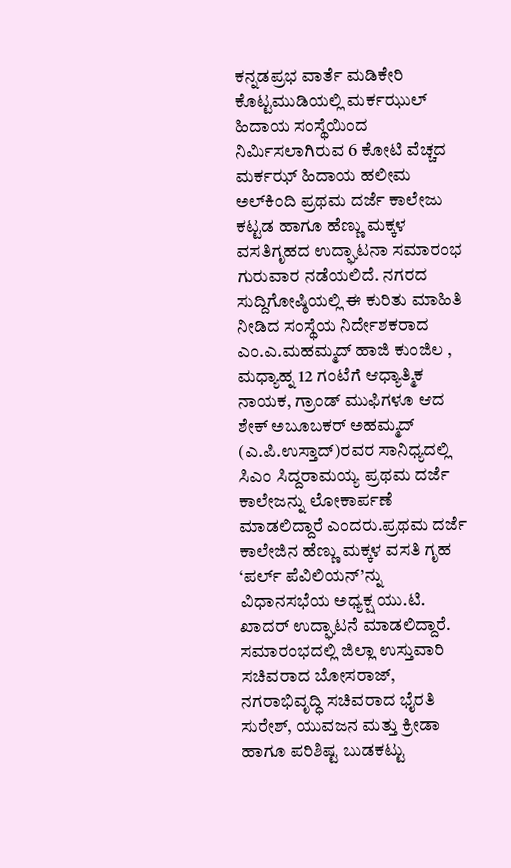ಕನ್ನಡಪ್ರಭ ವಾರ್ತೆ ಮಡಿಕೇರಿ ಕೊಟ್ಟಮುಡಿಯಲ್ಲಿ ಮರ್ಕಝುಲ್ ಹಿದಾಯ ಸಂಸ್ಥೆಯಿಂದ ನಿರ್ಮಿಸಲಾಗಿರುವ 6 ಕೋಟಿ ವೆಚ್ಚದ ಮರ್ಕಝ್ ಹಿದಾಯ ಹಲೀಮ ಅಲ್‌ಕಿಂದಿ ಪ್ರಥಮ ದರ್ಜೆ ಕಾಲೇಜು ಕಟ್ಟಡ ಹಾಗೂ ಹೆಣ್ಣು ಮಕ್ಕಳ ವಸತಿಗೃಹದ ಉದ್ಘಾಟನಾ ಸಮಾರಂಭ ಗುರುವಾರ ನಡೆಯಲಿದೆ. ನಗರದ ಸುದ್ದಿಗೋಷ್ಠಿಯಲ್ಲಿ ಈ ಕುರಿತು ಮಾಹಿತಿ ನೀಡಿದ ಸಂಸ್ಥೆಯ ನಿರ್ದೇಶಕರಾದ ಎಂ.ಎ.ಮಹಮ್ಮದ್ ಹಾಜಿ ಕುಂಜಿಲ , ಮಧ್ಯಾಹ್ನ 12 ಗಂಟೆಗೆ ಆಧ್ಯಾತ್ಮಿಕ ನಾಯಕ, ಗ್ರಾಂಡ್ ಮುಫಿಗಳೂ ಆದ ಶೇಕ್ ಅಬೂಬಕರ್ ಅಹಮ್ಮದ್ (ಎ.ಪಿ.ಉಸ್ತಾದ್)ರವರ ಸಾನಿಧ್ಯದಲ್ಲಿ ಸಿಎಂ ಸಿದ್ದರಾಮಯ್ಯ ಪ್ರಥಮ ದರ್ಜೆ ಕಾಲೇಜನ್ನು ಲೋಕಾರ್ಪಣೆ ಮಾಡಲಿದ್ದಾರೆ ಎಂದರು.ಪ್ರಥಮ ದರ್ಜೆ ಕಾಲೇಜಿನ ಹೆಣ್ಣು ಮಕ್ಕಳ ವಸತಿ ಗೃಹ ‘ಪರ್ಲ್ ಪೆವಿಲಿಯನ್’ನ್ನು ವಿಧಾನಸಭೆಯ ಅಧ್ಯಕ್ಷ ಯು.ಟಿ. ಖಾದರ್ ಉದ್ಘಾಟನೆ ಮಾಡಲಿದ್ದಾರೆ. ಸಮಾರಂಭದಲ್ಲಿ ಜಿಲ್ಲಾ ಉಸ್ತುವಾರಿ ಸಚಿವರಾದ ಬೋಸರಾಜ್, ನಗರಾಭಿವೃದ್ಧಿ ಸಚಿವರಾದ ಭೈರತಿ ಸುರೇಶ್‌, ಯುವಜನ ಮತ್ತು ಕ್ರೀಡಾ ಹಾಗೂ ಪರಿಶಿಷ್ಟ ಬುಡಕಟ್ಟು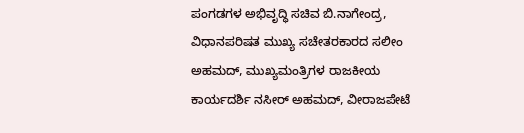ಪಂಗಡಗಳ ಅಭಿವೃದ್ಧಿ ಸಚಿವ ಬಿ.ನಾಗೇಂದ್ರ, ವಿಧಾನಪರಿಷತ ಮುಖ್ಯ ಸಚೇತರಕಾರದ ಸಲೀಂ ಅಹಮದ್‌, ಮುಖ್ಯಮಂತ್ರಿಗಳ ರಾಜಕೀಯ ಕಾರ್ಯದರ್ಶಿ ನಸೀರ್ ಅಹಮದ್, ವೀರಾಜಪೇಟೆ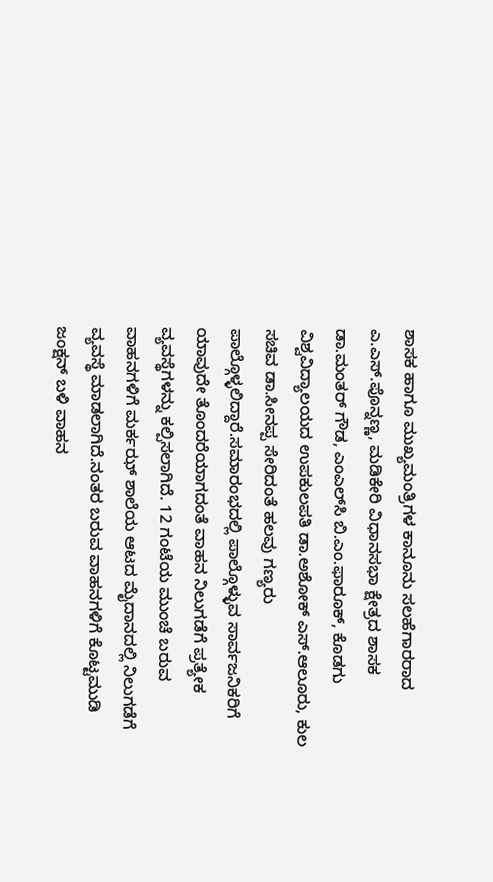ಶಾಸಕ ಹಾಗೂ ಮುಖ್ಯಮಂತ್ರಿಗಳ ಕಾನೂನು ಸಲಹೆಗಾರರಾದ ಎ.ಎಸ್.ಪೊನ್ನಣ್ಣ, ಮಡಿಕೇರಿ ವಿಧಾನಸಭಾ ಕ್ಷೇತ್ರದ ಶಾಸಕ ಡಾ.ಮಂತರ್‌ ಗೌಡ, ಎಂಎಲ್‌ಸಿ ಬಿ.ಎಂ.ಫಾರೂಕ್, ಕೊಡಗು ವಿಶ್ವವಿದ್ಯಾಲಯದ ಉಪಕುಲಪತಿ ಡಾ.ಅಶೋಕ್ ಎಸ್.ಆಲೂರು, ಕುಲ ಸಚಿವ ಡಾ.ಸೀನಪ್ಪ ಸೇರಿದಂತೆ ಹಲವು ಗಣ್ಯರು ಪಾಲ್ಗೊಳ್ಳಲಿದ್ದಾರೆ.ಸಮಾರಂಭದಲ್ಲಿ ಪಾಲ್ಗೊಳ್ಳುವ ಸಾರ್ವಜನಿಕರಿಗೆ ಯಾವುದೇ ತೊಂದರೆಯಾಗದಂತೆ ವಾಹನ ನಿಲುಗಡೆಗೆ ಪ್ರತ್ಯೇಕ ವ್ಯವಸ್ಥೆಗಳನ್ನು ಕಲ್ಪಿಸಲಾಗಿದೆ. 12 ಗಂಟೆಯ ಮುಂಚೆ ಬರುವ ವಾಹನಗಳಿಗೆ ಮರ್ಕಝ್ ಶಾಲೆಯ ಆಟದ ಮೈದಾನದಲ್ಲಿ ನಿಲುಗಡೆಗೆ ವ್ಯವಸ್ಥೆ ಮಾಡಲಾಗಿದೆ.ನಂತರ ಬರುವ ವಾಹನಗಳಿಗೆ ಕೊಟ್ಟಮುಡಿ ಜಂಕ್ಷನ್ ಬಳಿ ವಾಹನ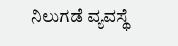ನಿಲುಗಡೆ ವ್ಯವಸ್ಥೆ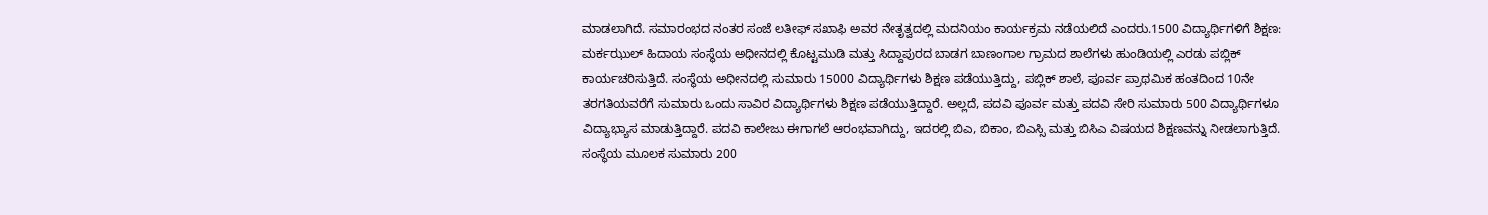ಮಾಡಲಾಗಿದೆ. ಸಮಾರಂಭದ ನಂತರ ಸಂಜೆ ಲತೀಫ್ ಸಖಾಫಿ ಅವರ ನೇತೃತ್ವದಲ್ಲಿ ಮದನಿಯಂ ಕಾರ್ಯಕ್ರಮ ನಡೆಯಲಿದೆ ಎಂದರು.1500 ವಿದ್ಯಾರ್ಥಿಗಳಿಗೆ ಶಿಕ್ಷಣ: ಮರ್ಕಝುಲ್ ಹಿದಾಯ ಸಂಸ್ಥೆಯ ಅಧೀನದಲ್ಲಿ ಕೊಟ್ಟಮುಡಿ ಮತ್ತು ಸಿದ್ದಾಪುರದ ಬಾಡಗ ಬಾಣಂಗಾಲ ಗ್ರಾಮದ ಶಾಲೆಗಳು ಹುಂಡಿಯಲ್ಲಿ ಎರಡು ಪಬ್ಲಿಕ್ ಕಾರ್ಯಚರಿಸುತ್ತಿದೆ. ಸಂಸ್ಥೆಯ ಅಧೀನದಲ್ಲಿ ಸುಮಾರು 15000 ವಿದ್ಯಾರ್ಥಿಗಳು ಶಿಕ್ಷಣ ಪಡೆಯುತ್ತಿದ್ದು, ಪಬ್ಲಿಕ್ ಶಾಲೆ, ಪೂರ್ವ ಪ್ರಾಥಮಿಕ ಹಂತದಿಂದ 10ನೇ ತರಗತಿಯವರೆಗೆ ಸುಮಾರು ಒಂದು ಸಾವಿರ ವಿದ್ಯಾರ್ಥಿಗಳು ಶಿಕ್ಷಣ ಪಡೆಯುತ್ತಿದ್ದಾರೆ. ಅಲ್ಲದೆ, ಪದವಿ ಪೂರ್ವ ಮತ್ತು ಪದವಿ ಸೇರಿ ಸುಮಾರು 500 ವಿದ್ಯಾರ್ಥಿಗಳೂ ವಿದ್ಯಾಭ್ಯಾಸ ಮಾಡುತ್ತಿದ್ದಾರೆ. ಪದವಿ ಕಾಲೇಜು ಈಗಾಗಲೆ ಆರಂಭವಾಗಿದ್ದು, ಇದರಲ್ಲಿ ಬಿಎ, ಬಿಕಾಂ, ಬಿಎಸ್ಸಿ ಮತ್ತು ಬಿಸಿಎ ವಿಷಯದ ಶಿಕ್ಷಣವನ್ನು ನೀಡಲಾಗುತ್ತಿದೆ. ಸಂಸ್ಥೆಯ ಮೂಲಕ ಸುಮಾರು 200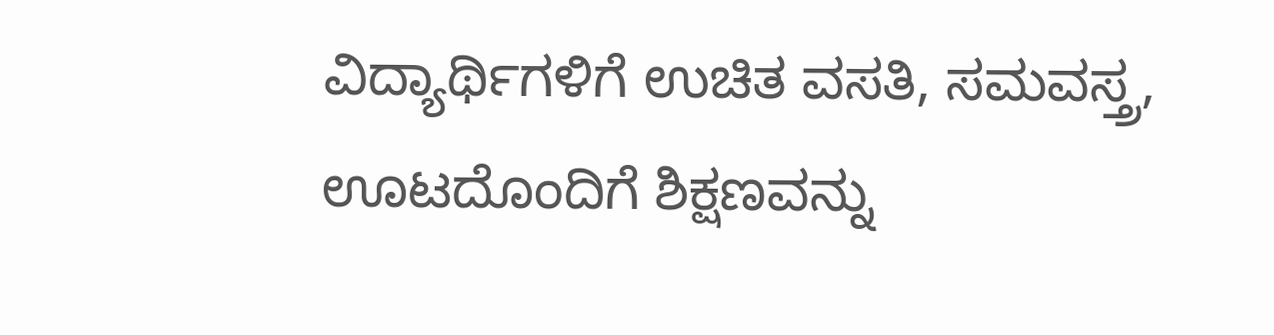ವಿದ್ಯಾರ್ಥಿಗಳಿಗೆ ಉಚಿತ ವಸತಿ, ಸಮವಸ್ತ್ರ, ಊಟದೊಂದಿಗೆ ಶಿಕ್ಷಣವನ್ನು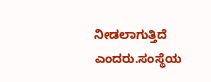ನೀಡಲಾಗುತ್ತಿದೆ ಎಂದರು.ಸಂಸ್ಥೆಯ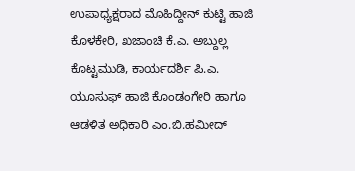ಉಪಾಧ್ಯಕ್ಷರಾದ ಮೊಹಿದ್ದೀನ್ ಕುಟ್ಟಿ ಹಾಜಿ ಕೊಳಕೇರಿ, ಖಜಾಂಚಿ ಕೆ.ಎ. ಅಬ್ದುಲ್ಲ ಕೊಟ್ಟಮುಡಿ, ಕಾರ್ಯದರ್ಶಿ ಪಿ.ಎ. ಯೂಸುಫ್ ಹಾಜಿ ಕೊಂಡಂಗೇರಿ ಹಾಗೂ ಆಡಳಿತ ಅಧಿಕಾರಿ ಎಂ.ಬಿ.ಹಮೀದ್‌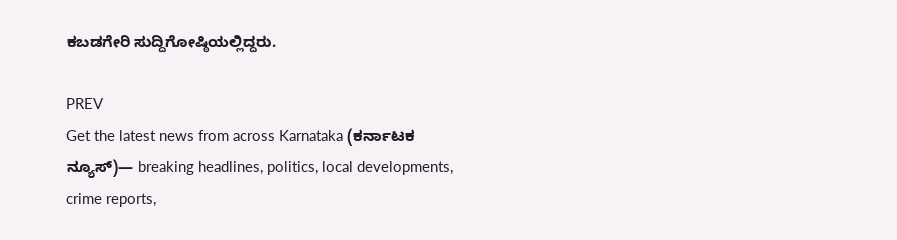ಕಬಡಗೇರಿ ಸುದ್ದಿಗೋಷ್ಠಿಯಲ್ಲಿದ್ದರು.

PREV
Get the latest news from across Karnataka (ಕರ್ನಾಟಕ ನ್ಯೂಸ್)— breaking headlines, politics, local developments, crime reports,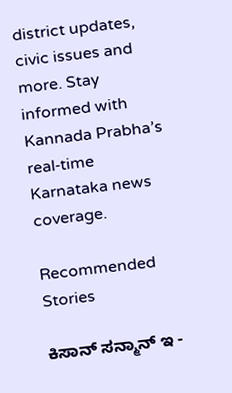district updates, civic issues and more. Stay informed with Kannada Prabha’s real‑time Karnataka news coverage.

Recommended Stories

ಕಿಸಾನ್‌ ಸನ್ಮಾನ್‌ ಇ -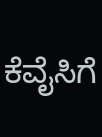ಕೆವೈಸಿಗೆ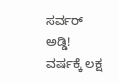ಸರ್ವರ್‌ ಅಡ್ಡಿ!
ವರ್ಷಕ್ಕೆ ಲಕ್ಷ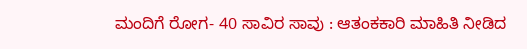ಮಂದಿಗೆ ರೋಗ- 40 ಸಾವಿರ ಸಾವು : ಆತಂಕಕಾರಿ ಮಾಹಿತಿ ನೀಡಿದ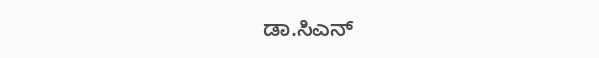ಡಾ.ಸಿಎನ್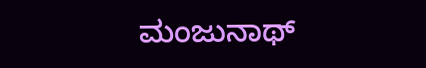ಮಂಜುನಾಥ್